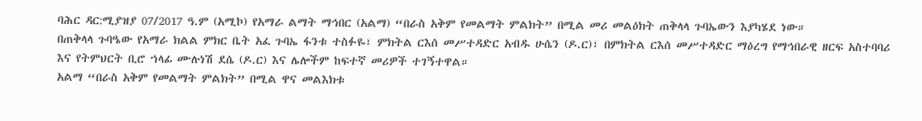ባሕር ዳር:ሚያዝያ 07/2017 ዓ.ም (አሚኮ) የአማራ ልማት ማኅበር (አልማ) “በራስ አቅም የመልማት ምልክት” በሚል መሪ መልዕክት ጠቅላላ ጉባኤውን እያካሄደ ነው።
በጠቅላላ ጉባዔው የአማራ ክልል ምክር ቤት አፈ ጉባኤ ፋንቱ ተስፉዬ፣ ምክትል ርእሰ መሥተዳድር አብዱ ሁሴን (ዶ.ር)፣ በምክትል ርእሰ መሥተዳድር ማዕረግ የማኅበራዊ ዘርፍ አስተባባሪ እና የትምህርት ቢሮ ኀላፊ ሙሉነሽ ደሴ (ዶ.ር) እና ሌሎችም ከፍተኛ መሪዎች ተገኝተዋል።
አልማ “በራስ አቅም የመልማት ምልክት” በሚል ዋና መልእክቱ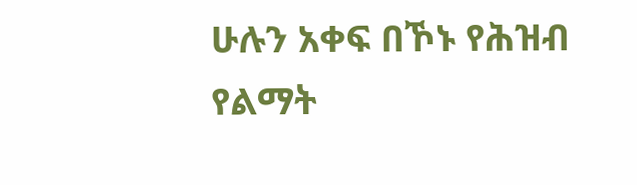ሁሉን አቀፍ በኾኑ የሕዝብ የልማት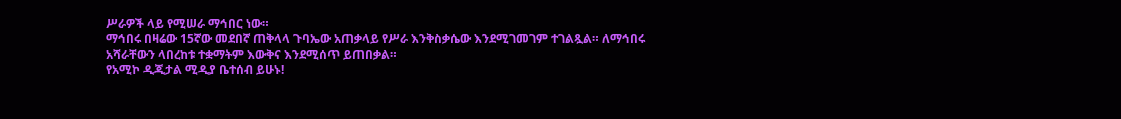ሥራዎች ላይ የሚሠራ ማኅበር ነው።
ማኅበሩ በዛሬው 15ኛው መደበኛ ጠቅላላ ጉባኤው አጠቃላይ የሥራ እንቅስቃሴው እንደሚገመገም ተገልጿል። ለማኅበሩ አሻራቸውን ላበረከቱ ተቋማትም እውቅና እንደሚሰጥ ይጠበቃል።
የአሚኮ ዲጂታል ሚዲያ ቤተሰብ ይሁኑ!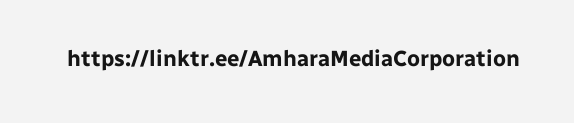https://linktr.ee/AmharaMediaCorporation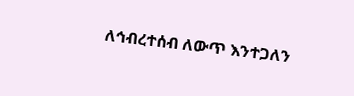ለኅብረተሰብ ለውጥ እንተጋለን